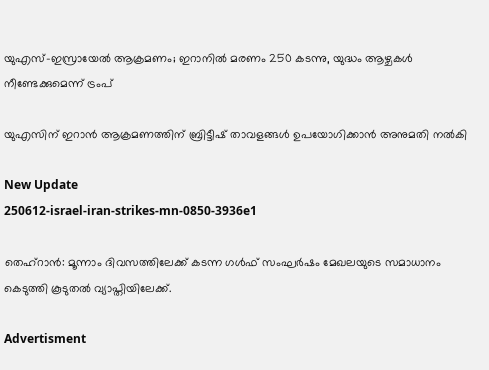യുഎസ്-ഇസ്രായേൽ ആക്രമണം; ഇറാനിൽ മരണം 250 കടന്നു, യുദ്ധം ആഴ്ചകൾ നീണ്ടേക്കുമെന്ന് ട്രംപ്

യുഎസിന് ഇറാൻ ആക്രമണത്തിന് ബ്രിട്ടീഷ് താവളങ്ങൾ ഉപയോഗിക്കാൻ അനുമതി നൽകി

New Update
250612-israel-iran-strikes-mn-0850-3936e1

തെഹ്റാൻ: മൂന്നാം ദിവസത്തിലേക്ക് കടന്ന ഗൾഫ് സംഘർഷം മേഖലയുടെ സമാധാനം കെടുത്തി കൂടുതൽ വ്യാപ്തിയിലേക്ക്.

Advertisment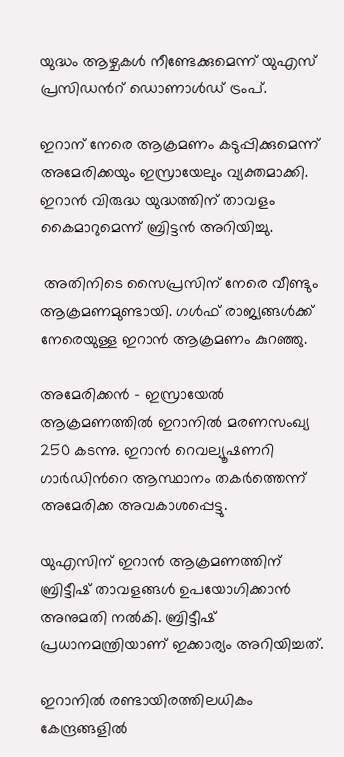യുദ്ധം ആഴ്ചകൾ നീണ്ടേക്കുമെന്ന് യുഎസ് പ്രസിഡന്‍റ് ഡൊണാൾഡ് ട്രംപ്.

ഇറാന് നേരെ ആക്രമണം കടുപ്പിക്കുമെന്ന് അമേരിക്കയും ഇസ്രായേലും വ്യക്തമാക്കി. ഇറാൻ വിരുദ്ധ യുദ്ധത്തിന് താവളം കൈമാറുമെന്ന് ബ്രിട്ടൻ അറിയിച്ചു.

 അതിനിടെ സൈപ്രസിന് നേരെ വീണ്ടും ആക്രമണമുണ്ടായി. ഗൾഫ് രാജ്യങ്ങൾക്ക് നേരെയുള്ള ഇറാൻ ആക്രമണം കുറഞ്ഞു.

അമേരിക്കൻ - ഇസ്രായേൽ ആക്രമണത്തിൽ ഇറാനിൽ മരണസംഖ്യ 250 കടന്നു. ഇറാൻ റെവല്യൂഷണറി ഗാർഡിന്‍റെ ആസ്ഥാനം തകർത്തെന്ന് അമേരിക്ക അവകാശപ്പെട്ടു.

യുഎസിന് ഇറാൻ ആക്രമണത്തിന് ബ്രിട്ടീഷ് താവളങ്ങൾ ഉപയോഗിക്കാൻ അനുമതി നൽകി. ബ്രിട്ടീഷ് പ്രധാനമന്ത്രിയാണ് ഇക്കാര്യം അറിയിച്ചത്.

ഇറാനിൽ രണ്ടായിരത്തിലധികം കേന്ദ്രങ്ങളിൽ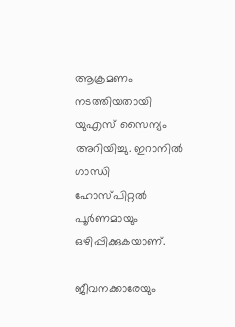ആക്രമണം നടത്തിയതായി യുഎസ് സൈന്യം അറിയിച്ചു. ഇറാനിൽ ഗാന്ധി ഹോസ്പിറ്റൽ പൂര്‍ണമായും ഒഴിപ്പിക്കുകയാണ്.

ജീവനക്കാരേയും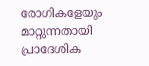രോഗികളേയും മാറ്റുന്നതായി പ്രാദേശിക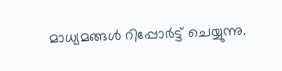മാധ്യമങ്ങൾ റിപ്പോര്‍ട്ട് ചെയ്യുന്നു.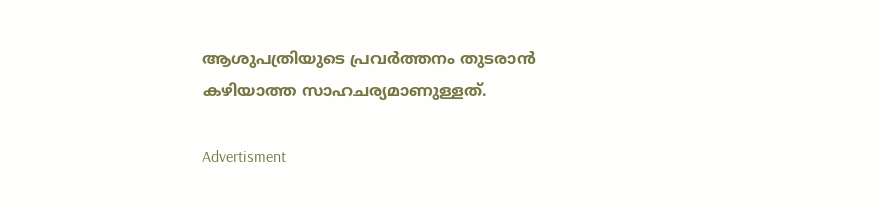ആശുപത്രിയുടെ പ്രവർത്തനം തുടരാൻ കഴിയാത്ത സാഹചര്യമാണുള്ളത്.

Advertisment